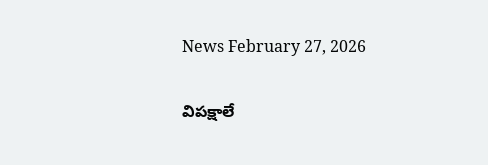News February 27, 2026

విపక్షాలే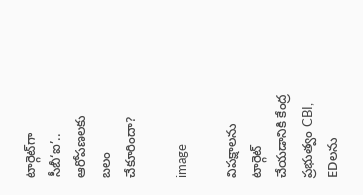టార్గెట్‌గా సీబీ‘ఐ’.. ఆరోపణలకు బలం చేకూరిందా?

image

విపక్షాలను టార్గెట్ చేయడానికి కేంద్ర ప్రభుత్వం CBI, EDలను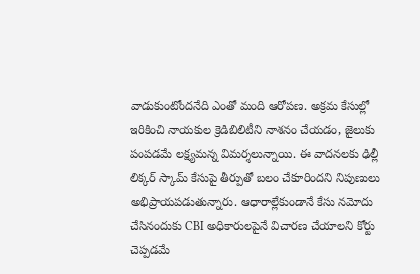వాడుకుంటోందనేది ఎంతో మంది ఆరోపణ. అక్రమ కేసుల్లో ఇరికించి నాయకుల క్రెడిబిలిటీని నాశనం చేయడం, జైలుకు పంపడమే లక్ష్యమన్న విమర్శలున్నాయి. ఈ వాదనలకు ఢిల్లీ లిక్కర్ స్కామ్ కేసుపై తీర్పుతో బలం చేకూరిందని నిపుణులు అభిప్రాయపడుతున్నారు. ఆధారాల్లేకుండానే కేసు నమోదు చేసినందుకు CBI అధికారులపైనే విచారణ చేయాలని కోర్టు చెప్పడమే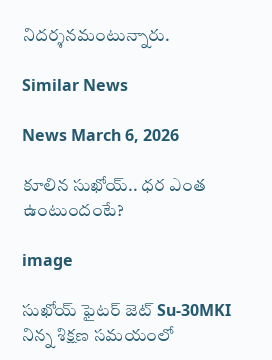నిదర్శనమంటున్నారు.

Similar News

News March 6, 2026

కూలిన సుఖోయ్.. ధర ఎంత ఉంటుందంటే?

image

సుఖోయ్ ఫైటర్ జెట్ Su-30MKI నిన్న శిక్షణ సమయంలో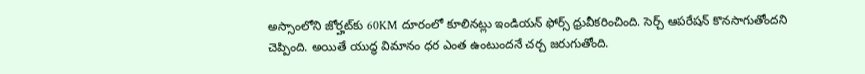అస్సాంలోని జోర్హట్‌కు 60KM దూరంలో కూలినట్లు ఇండియన్ ఫోర్స్ ధ్రువీకరించింది. సెర్చ్ ఆపరేషన్ కొనసాగుతోందని చెప్పింది. అయితే యుద్ధ విమానం ధర ఎంత ఉంటుందనే చర్చ జరుగుతోంది.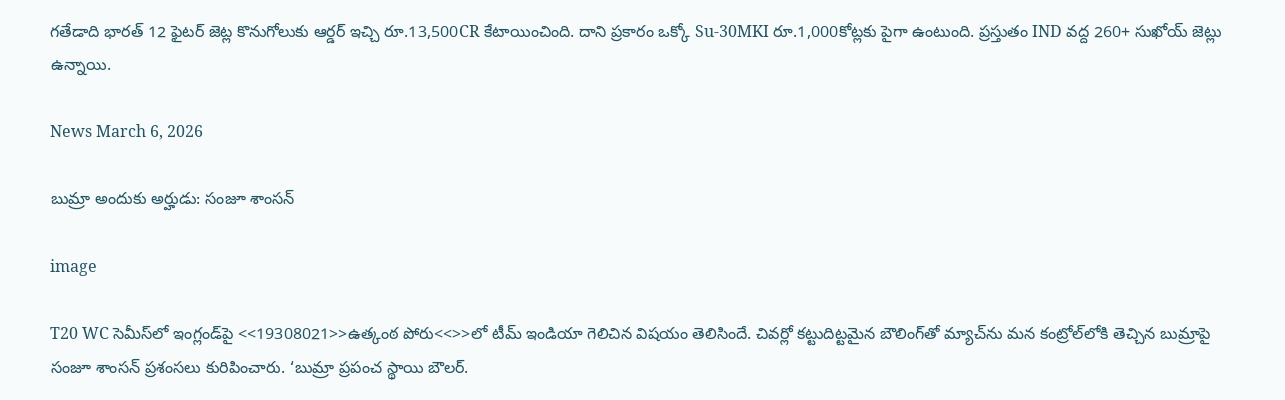గతేడాది భారత్ 12 ఫైటర్ జెట్ల కొనుగోలుకు ఆర్డర్ ఇచ్చి రూ.13,500CR కేటాయించింది. దాని ప్రకారం ఒక్కో Su-30MKI రూ.1,000కోట్లకు పైగా ఉంటుంది. ప్రస్తుతం IND వద్ద 260+ సుఖోయ్ జెట్లు ఉన్నాయి.

News March 6, 2026

బుమ్రా అందుకు అర్హుడు: సంజూ శాంసన్

image

T20 WC సెమీస్‌లో ఇంగ్లండ్‌పై <<19308021>>ఉత్కంఠ పోరు<<>>లో టీమ్ ఇండియా గెలిచిన విషయం తెలిసిందే. చివర్లో కట్టుదిట్టమైన బౌలింగ్‌తో మ్యాచ్‌ను మన కంట్రోల్‌లోకి తెచ్చిన బుమ్రాపై సంజూ శాంసన్ ప్రశంసలు కురిపించారు. ‘బుమ్రా ప్రపంచ స్థాయి బౌలర్.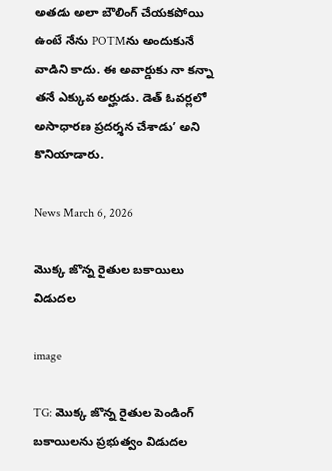అతడు అలా బౌలింగ్ చేయకపోయి ఉంటే నేను POTMను అందుకునే వాడిని కాదు. ఈ అవార్డుకు నా కన్నా తనే ఎక్కువ అర్హుడు. డెత్ ఓవర్లలో అసాధారణ ప్రదర్శన చేశాడు’ అని కొనియాడారు.

News March 6, 2026

మొక్క జొన్న రైతుల బకాయిలు విడుదల

image

TG: మొక్క జొన్న రైతుల పెండింగ్ బకాయిలను ప్రభుత్వం విడుదల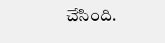చేసింది.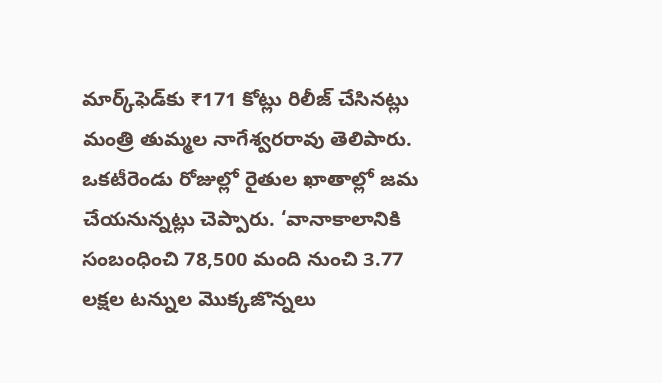మార్క్‌ఫెడ్‌కు ₹171 కోట్లు రిలీజ్ చేసినట్లు మంత్రి తుమ్మల నాగేశ్వరరావు తెలిపారు. ఒకటీరెండు రోజుల్లో రైతుల ఖాతాల్లో జమ చేయనున్నట్లు చెప్పారు. ‘వానాకాలానికి సంబంధించి 78,500 మంది నుంచి 3.77 లక్షల టన్నుల మొక్కజొన్నలు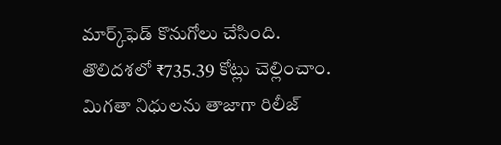మార్క్‌ఫెడ్ కొనుగోలు చేసింది. తొలిదశలో ₹735.39 కోట్లు చెల్లించాం. మిగతా నిధులను తాజాగా రిలీజ్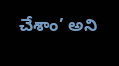చేశాం’ అని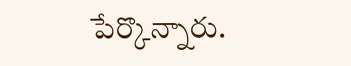పేర్కొన్నారు.